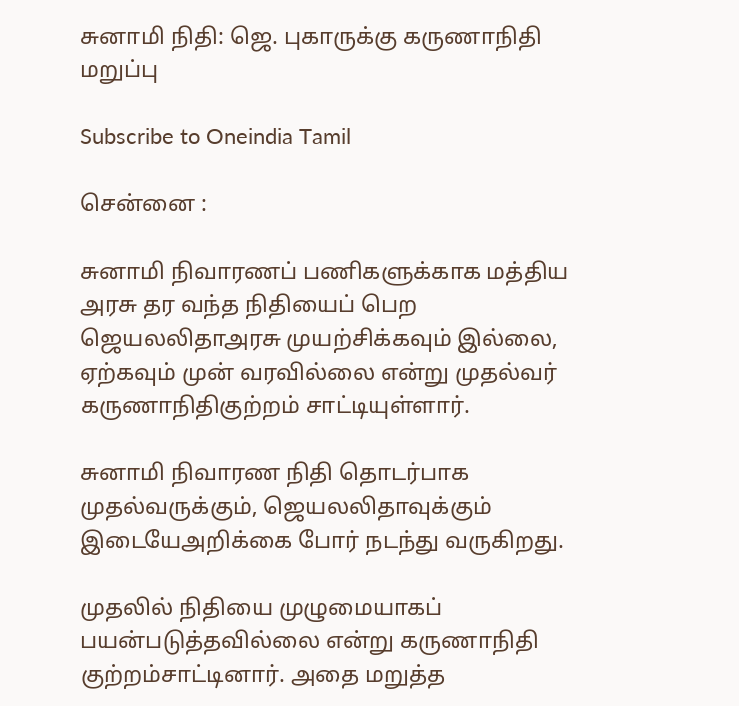சுனாமி நிதி: ஜெ. புகாருக்கு கருணாநிதி மறுப்பு

Subscribe to Oneindia Tamil

சென்னை :

சுனாமி நிவாரணப் பணிகளுக்காக மத்திய அரசு தர வந்த நிதியைப் பெற ஜெயலலிதாஅரசு முயற்சிக்கவும் இல்லை, ஏற்கவும் முன் வரவில்லை என்று முதல்வர் கருணாநிதிகுற்றம் சாட்டியுள்ளார்.

சுனாமி நிவாரண நிதி தொடர்பாக முதல்வருக்கும், ஜெயலலிதாவுக்கும் இடையேஅறிக்கை போர் நடந்து வருகிறது.

முதலில் நிதியை முழுமையாகப் பயன்படுத்தவில்லை என்று கருணாநிதி குற்றம்சாட்டினார். அதை மறுத்த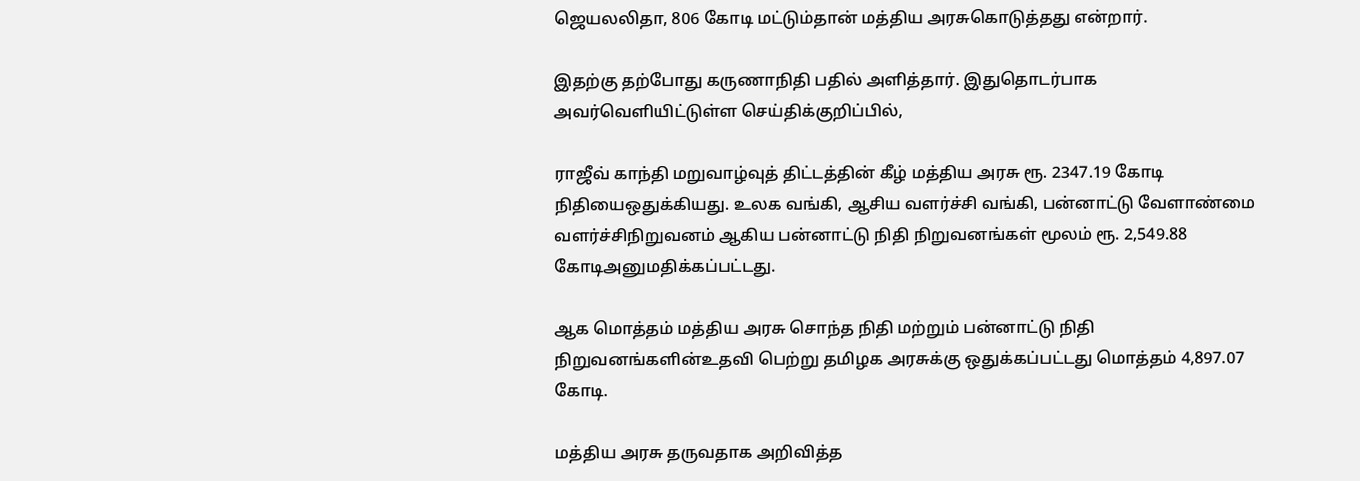ஜெயலலிதா, 806 கோடி மட்டும்தான் மத்திய அரசுகொடுத்தது என்றார்.

இதற்கு தற்போது கருணாநிதி பதில் அளித்தார். இதுதொடர்பாக அவர்வெளியிட்டுள்ள செய்திக்குறிப்பில்,

ராஜீவ் காந்தி மறுவாழ்வுத் திட்டத்தின் கீழ் மத்திய அரசு ரூ. 2347.19 கோடி நிதியைஒதுக்கியது. உலக வங்கி, ஆசிய வளர்ச்சி வங்கி, பன்னாட்டு வேளாண்மை வளர்ச்சிநிறுவனம் ஆகிய பன்னாட்டு நிதி நிறுவனங்கள் மூலம் ரூ. 2,549.88 கோடிஅனுமதிக்கப்பட்டது.

ஆக மொத்தம் மத்திய அரசு சொந்த நிதி மற்றும் பன்னாட்டு நிதி நிறுவனங்களின்உதவி பெற்று தமிழக அரசுக்கு ஒதுக்கப்பட்டது மொத்தம் 4,897.07 கோடி.

மத்திய அரசு தருவதாக அறிவித்த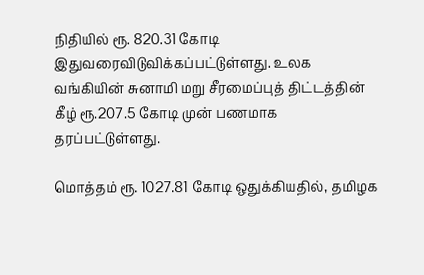நிதியில் ரூ. 820.31 கோடி இதுவரைவிடுவிக்கப்பட்டுள்ளது. உலக வங்கியின் சுனாமி மறு சீரமைப்புத் திட்டத்தின் கீழ் ரூ.207.5 கோடி முன் பணமாக தரப்பட்டுள்ளது.

மொத்தம் ரூ. 1027.81 கோடி ஒதுக்கியதில், தமிழக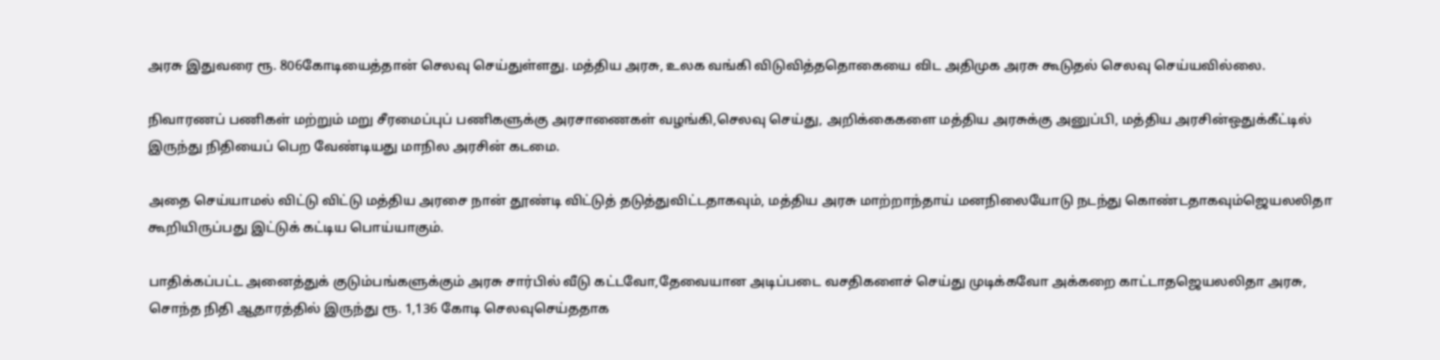அரசு இதுவரை ரூ. 806கோடியைத்தான் செலவு செய்துள்ளது. மத்திய அரசு, உலக வங்கி விடுவித்ததொகையை விட அதிமுக அரசு கூடுதல் செலவு செய்யவில்லை.

நிவாரணப் பணிகள் மற்றும் மறு சீரமைப்புப் பணிகளுக்கு அரசாணைகள் வழங்கி,செலவு செய்து, அறிக்கைகளை மத்திய அரசுக்கு அனுப்பி, மத்திய அரசின்ஒதுக்கீட்டில் இருந்து நிதியைப் பெற வேண்டியது மாநில அரசின் கடமை.

அதை செய்யாமல் விட்டு விட்டு மத்திய அரசை நான் தூண்டி விட்டுத் தடுத்துவிட்டதாகவும், மத்திய அரசு மாற்றாந்தாய் மனநிலையோடு நடந்து கொண்டதாகவும்ஜெயலலிதா கூறியிருப்பது இட்டுக் கட்டிய பொய்யாகும்.

பாதிக்கப்பட்ட அனைத்துக் குடும்பங்களுக்கும் அரசு சார்பில் வீடு கட்டவோ,தேவையான அடிப்படை வசதிகளைச் செய்து முடிக்கவோ அக்கறை காட்டாதஜெயலலிதா அரசு, சொந்த நிதி ஆதாரத்தில் இருந்து ரூ. 1,136 கோடி செலவுசெய்ததாக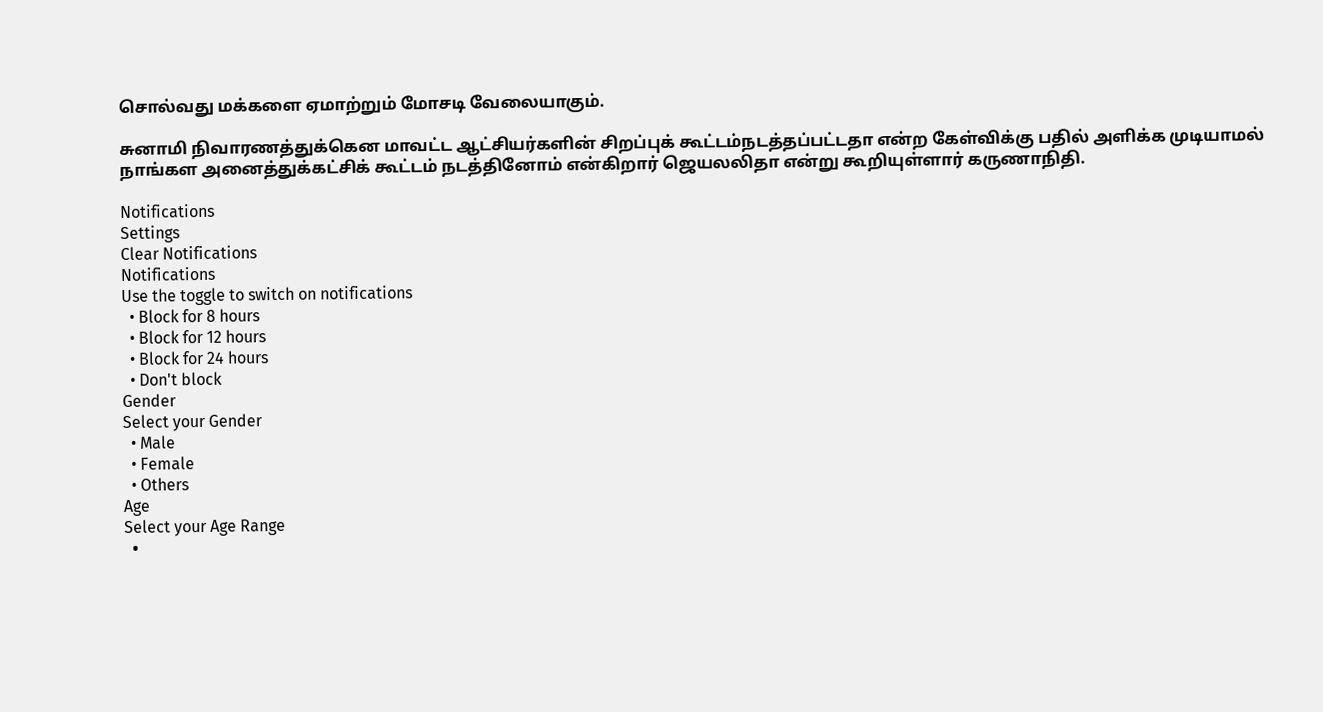சொல்வது மக்களை ஏமாற்றும் மோசடி வேலையாகும்.

சுனாமி நிவாரணத்துக்கென மாவட்ட ஆட்சியர்களின் சிறப்புக் கூட்டம்நடத்தப்பட்டதா என்ற கேள்விக்கு பதில் அளிக்க முடியாமல் நாங்கள அனைத்துக்கட்சிக் கூட்டம் நடத்தினோம் என்கிறார் ஜெயலலிதா என்று கூறியுள்ளார் கருணாநிதி.

Notifications
Settings
Clear Notifications
Notifications
Use the toggle to switch on notifications
  • Block for 8 hours
  • Block for 12 hours
  • Block for 24 hours
  • Don't block
Gender
Select your Gender
  • Male
  • Female
  • Others
Age
Select your Age Range
  •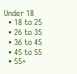Under 18
  • 18 to 25
  • 26 to 35
  • 36 to 45
  • 45 to 55
  • 55+